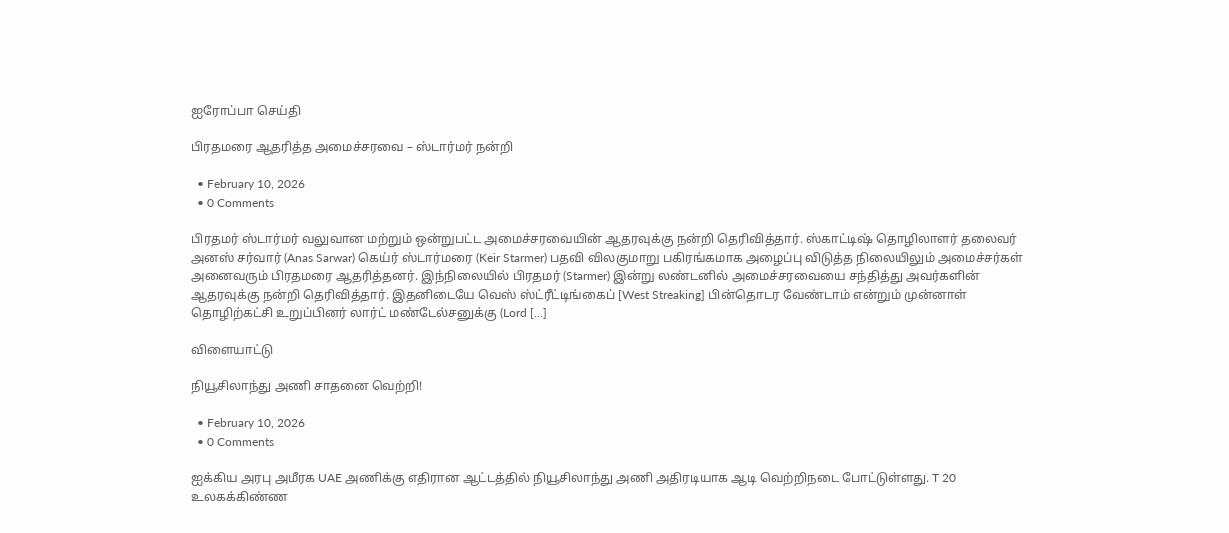ஐரோப்பா செய்தி

பிரதமரை ஆதரித்த அமைச்சரவை – ஸ்டார்மர் நன்றி

  • February 10, 2026
  • 0 Comments

பிரதமர் ஸ்டார்மர் வலுவான மற்றும் ஒன்றுபட்ட அமைச்சரவையின் ஆதரவுக்கு நன்றி தெரிவித்தார். ஸ்காட்டிஷ் தொழிலாளர் தலைவர் அனஸ் சர்வார் (Anas Sarwar) கெய்ர் ஸ்டார்மரை (Keir Starmer) பதவி விலகுமாறு பகிரங்கமாக அழைப்பு விடுத்த நிலையிலும் அமைச்சர்கள் அனைவரும் பிரதமரை ஆதரித்தனர். இந்நிலையில் பிரதமர் (Starmer) இன்று லண்டனில் அமைச்சரவையை சந்தித்து அவர்களின் ஆதரவுக்கு நன்றி தெரிவித்தார். இதனிடையே வெஸ் ஸ்ட்ரீட்டிங்கைப் [West Streaking] பின்தொடர வேண்டாம் என்றும் முன்னாள் தொழிற்கட்சி உறுப்பினர் லார்ட் மண்டேல்சனுக்கு (Lord […]

விளையாட்டு

நியூசிலாந்து அணி சாதனை வெற்றி!

  • February 10, 2026
  • 0 Comments

ஐக்கிய அரபு அமீரக UAE அணிக்கு எதிரான ஆட்டத்தில் நியூசிலாந்து அணி அதிரடியாக ஆடி வெற்றிநடை போட்டுள்ளது. T 20 உலகக்கிண்ண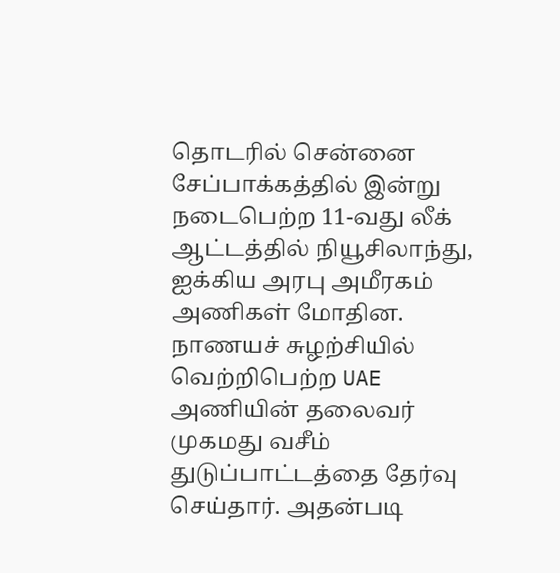தொடரில் சென்னை சேப்பாக்கத்தில் இன்று நடைபெற்ற 11-வது லீக் ஆட்டத்தில் நியூசிலாந்து, ஐக்கிய அரபு அமீரகம் அணிகள் மோதின. நாணயச் சுழற்சியில் வெற்றிபெற்ற UAE அணியின் தலைவர் முகமது வசீம் துடுப்பாட்டத்தை தேர்வு செய்தார். அதன்படி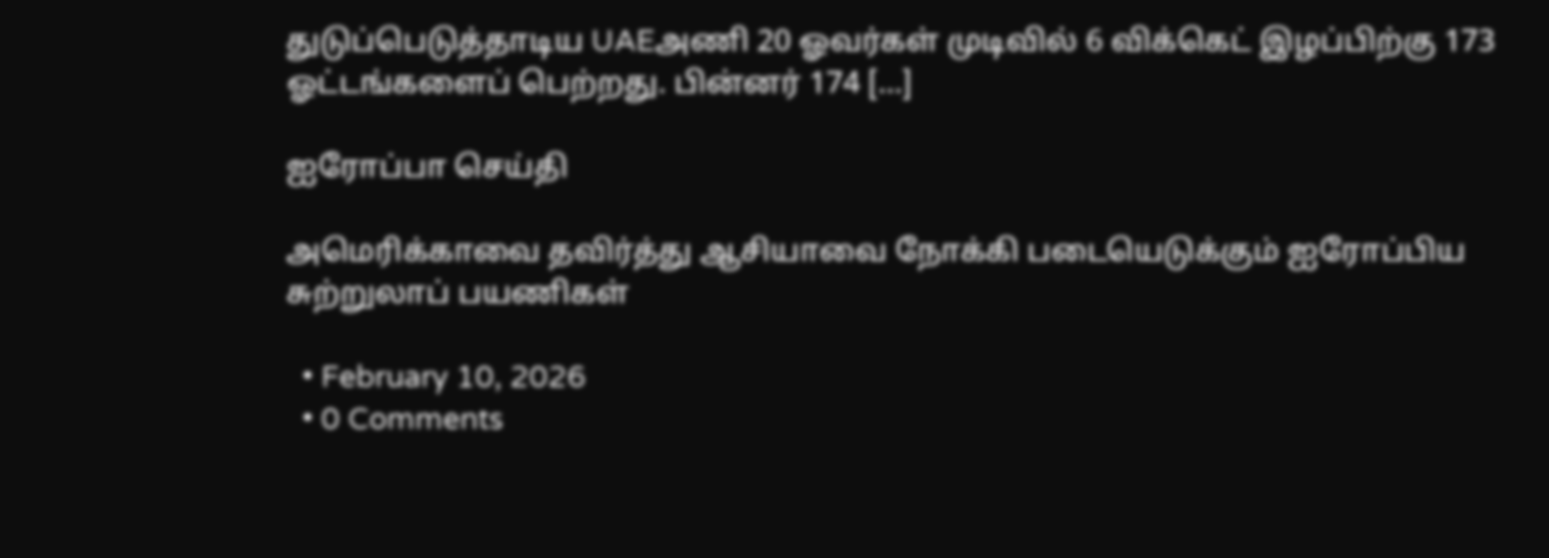துடுப்பெடுத்தாடிய UAEஅணி 20 ஓவர்கள் முடிவில் 6 விக்கெட் இழப்பிற்கு 173 ஓட்டங்களைப் பெற்றது. பின்னர் 174 […]

ஐரோப்பா செய்தி

அமெரிக்காவை தவிர்த்து ஆசியாவை நோக்கி படையெடுக்கும் ஐரோப்பிய சுற்றுலாப் பயணிகள்

  • February 10, 2026
  • 0 Comments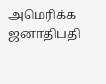அமெரிக்க ஜனாதிபதி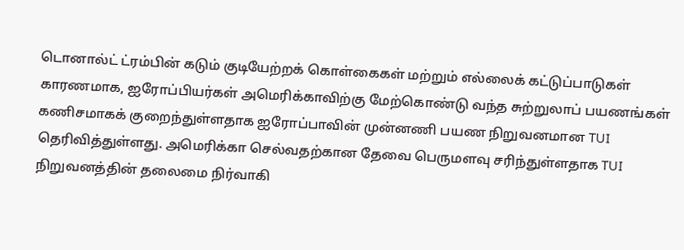டொனால்ட் ட்ரம்பின் கடும் குடியேற்றக் கொள்கைகள் மற்றும் எல்லைக் கட்டுப்பாடுகள் காரணமாக, ஐரோப்பியர்கள் அமெரிக்காவிற்கு மேற்கொண்டு வந்த சுற்றுலாப் பயணங்கள் கணிசமாகக் குறைந்துள்ளதாக ஐரோப்பாவின் முன்னணி பயண நிறுவனமான TUI தெரிவித்துள்ளது. அமெரிக்கா செல்வதற்கான தேவை பெருமளவு சரிந்துள்ளதாக TUI நிறுவனத்தின் தலைமை நிர்வாகி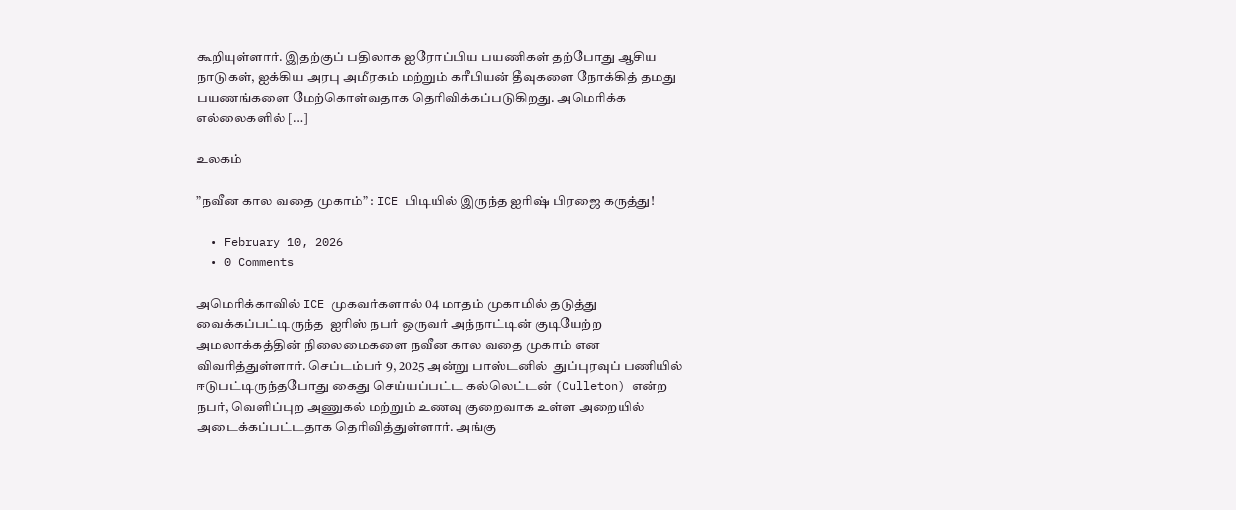கூறியுள்ளார். இதற்குப் பதிலாக ஐரோப்பிய பயணிகள் தற்போது ஆசிய நாடுகள், ஐக்கிய அரபு அமீரகம் மற்றும் கரீபியன் தீவுகளை நோக்கித் தமது பயணங்களை மேற்கொள்வதாக தெரிவிக்கப்படுகிறது. அமெரிக்க எல்லைகளில் […]

உலகம்

”நவீன கால வதை முகாம்” : ICE பிடியில் இருந்த ஐரிஷ் பிரஜை கருத்து!

  • February 10, 2026
  • 0 Comments

அமெரிக்காவில் ICE முகவர்களால் 04 மாதம் முகாமில் தடுத்து வைக்கப்பட்டிருந்த  ஐரிஸ் நபர் ஒருவர் அந்நாட்டின் குடியேற்ற அமலாக்கத்தின் நிலைமைகளை நவீன கால வதை முகாம் என விவரித்துள்ளார். செப்டம்பர் 9, 2025 அன்று பாஸ்டனில்  துப்புரவுப் பணியில் ஈடுபட்டிருந்தபோது கைது செய்யப்பட்ட கல்லெட்டன் (Culleton) என்ற நபர், வெளிப்புற அணுகல் மற்றும் உணவு குறைவாக உள்ள அறையில் அடைக்கப்பட்டதாக தெரிவித்துள்ளார். அங்கு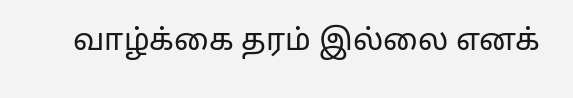வாழ்க்கை தரம் இல்லை எனக்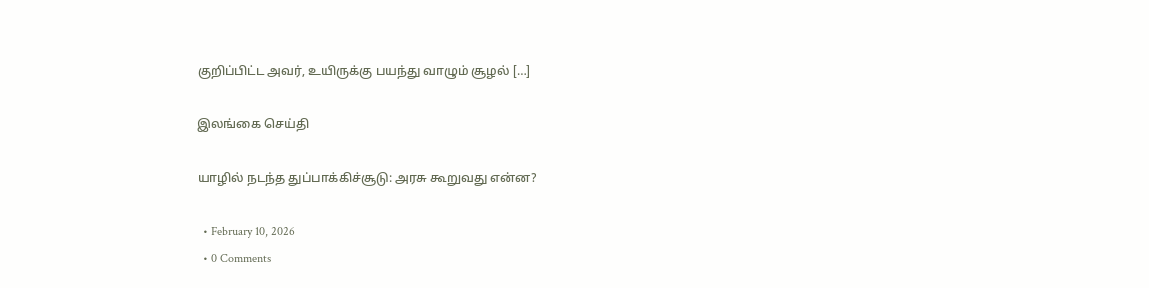குறிப்பிட்ட அவர், உயிருக்கு பயந்து வாழும் சூழல் […]

இலங்கை செய்தி

யாழில் நடந்த துப்பாக்கிச்சூடு: அரசு கூறுவது என்ன?

  • February 10, 2026
  • 0 Comments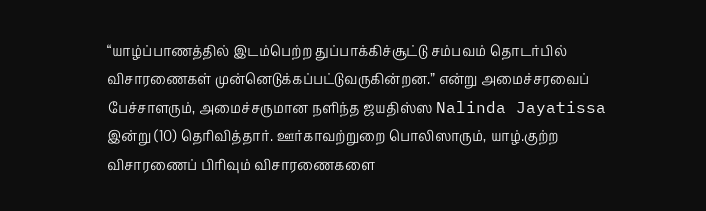“யாழ்ப்பாணத்தில் இடம்பெற்ற துப்பாக்கிச்சூட்டு சம்பவம் தொடர்பில் விசாரணைகள் முன்னெடுக்கப்பட்டுவருகின்றன.” என்று அமைச்சரவைப் பேச்சாளரும், அமைச்சருமான நளிந்த ஜயதிஸ்ஸ Nalinda Jayatissa இன்று (10) தெரிவித்தார். ஊர்காவற்றுறை பொலிஸாரும், யாழ்.குற்ற விசாரணைப் பிரிவும் விசாரணைகளை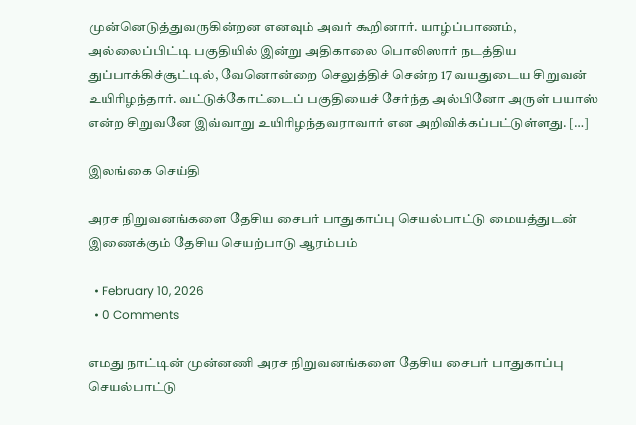முன்னெடுத்துவருகின்றன எனவும் அவர் கூறினார். யாழ்ப்பாணம், அல்லைப்பிட்டி பகுதியில் இன்று அதிகாலை பொலிஸார் நடத்திய துப்பாக்கிச்சூட்டில், வேனொன்றை செலுத்திச் சென்ற 17 வயதுடைய சிறுவன் உயிரிழந்தார். வட்டுக்கோட்டைப் பகுதியைச் சேர்ந்த அல்பினோ அருள் பயாஸ் என்ற சிறுவனே இவ்வாறு உயிரிழந்தவராவார் என அறிவிக்கப்பட்டுள்ளது. […]

இலங்கை செய்தி

அரச நிறுவனங்களை தேசிய சைபர் பாதுகாப்பு செயல்பாட்டு மையத்துடன் இணைக்கும் தேசிய செயற்பாடு ஆரம்பம்

  • February 10, 2026
  • 0 Comments

எமது நாட்டின் முன்னணி அரச நிறுவனங்களை தேசிய சைபர் பாதுகாப்பு செயல்பாட்டு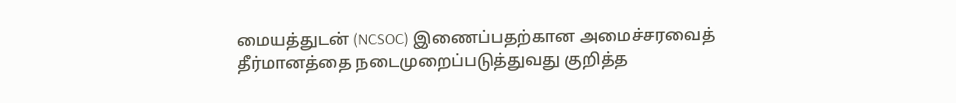மையத்துடன் (NCSOC) இணைப்பதற்கான அமைச்சரவைத் தீர்மானத்தை நடைமுறைப்படுத்துவது குறித்த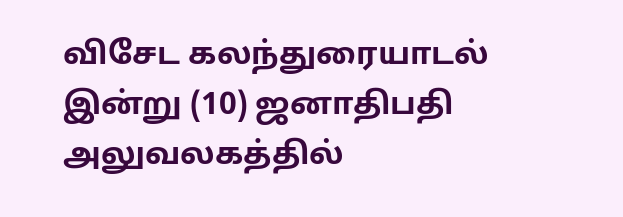விசேட கலந்துரையாடல் இன்று (10) ஜனாதிபதி அலுவலகத்தில்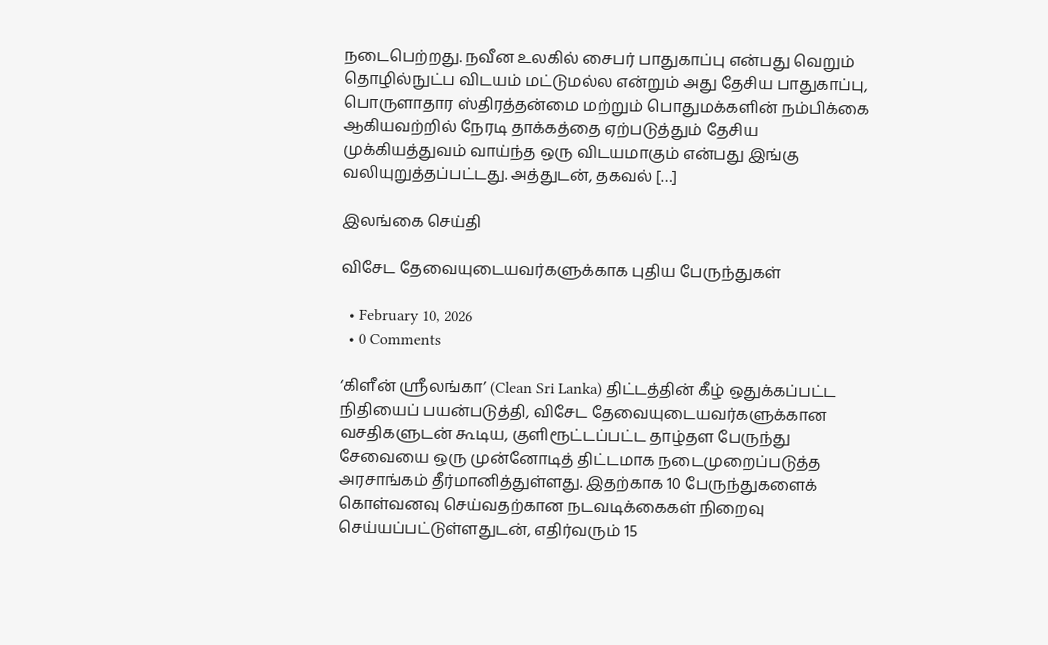நடைபெற்றது. நவீன உலகில் சைபர் பாதுகாப்பு என்பது வெறும் தொழில்நுட்ப விடயம் மட்டுமல்ல என்றும் அது தேசிய பாதுகாப்பு, பொருளாதார ஸ்திரத்தன்மை மற்றும் பொதுமக்களின் நம்பிக்கை ஆகியவற்றில் நேரடி தாக்கத்தை ஏற்படுத்தும் தேசிய முக்கியத்துவம் வாய்ந்த ஒரு விடயமாகும் என்பது இங்கு வலியுறுத்தப்பட்டது. அத்துடன், தகவல் […]

இலங்கை செய்தி

விசேட தேவையுடையவர்களுக்காக புதிய பேருந்துகள்

  • February 10, 2026
  • 0 Comments

‘கிளீன் ஸ்ரீலங்கா’ (Clean Sri Lanka) திட்டத்தின் கீழ் ஒதுக்கப்பட்ட நிதியைப் பயன்படுத்தி, விசேட தேவையுடையவர்களுக்கான வசதிகளுடன் கூடிய, குளிரூட்டப்பட்ட தாழ்தள பேருந்து சேவையை ஒரு முன்னோடித் திட்டமாக நடைமுறைப்படுத்த அரசாங்கம் தீர்மானித்துள்ளது. இதற்காக 10 பேருந்துகளைக் கொள்வனவு செய்வதற்கான நடவடிக்கைகள் நிறைவு செய்யப்பட்டுள்ளதுடன், எதிர்வரும் 15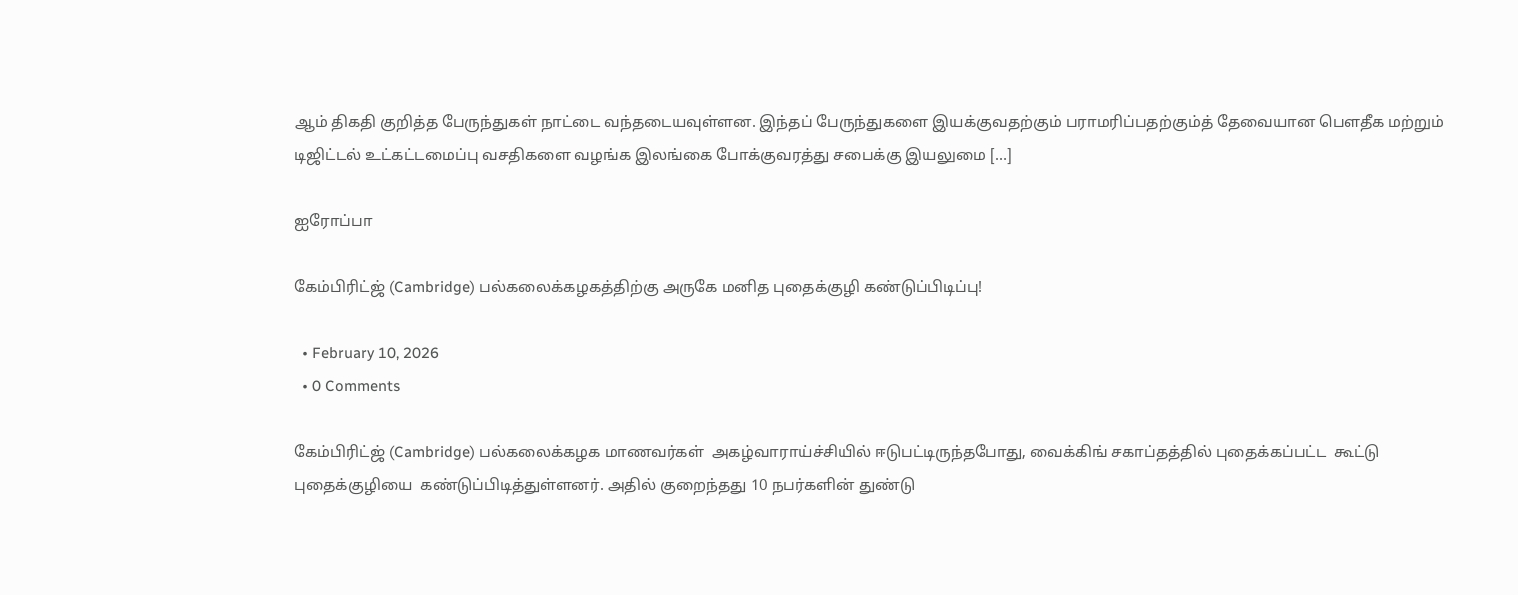ஆம் திகதி குறித்த பேருந்துகள் நாட்டை வந்தடையவுள்ளன. இந்தப் பேருந்துகளை இயக்குவதற்கும் பராமரிப்பதற்கும்த் தேவையான பௌதீக மற்றும் டிஜிட்டல் உட்கட்டமைப்பு வசதிகளை வழங்க இலங்கை போக்குவரத்து சபைக்கு இயலுமை […]

ஐரோப்பா

கேம்பிரிட்ஜ் (Cambridge) பல்கலைக்கழகத்திற்கு அருகே மனித புதைக்குழி கண்டுப்பிடிப்பு!

  • February 10, 2026
  • 0 Comments

கேம்பிரிட்ஜ் (Cambridge) பல்கலைக்கழக மாணவர்கள்  அகழ்வாராய்ச்சியில் ஈடுபட்டிருந்தபோது, வைக்கிங் சகாப்தத்தில் புதைக்கப்பட்ட  கூட்டு புதைக்குழியை  கண்டுப்பிடித்துள்ளனர். அதில் குறைந்தது 10 நபர்களின் துண்டு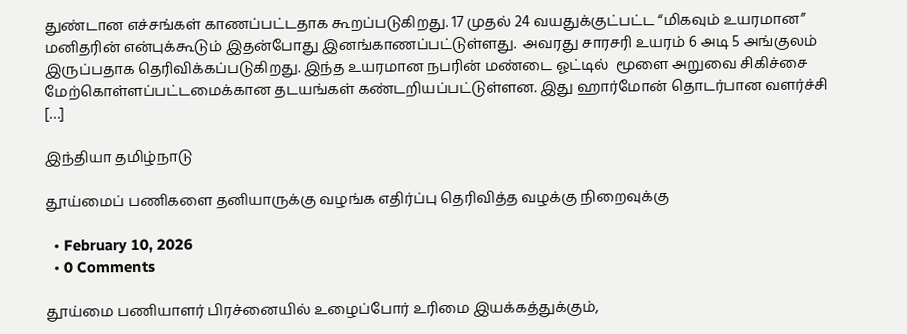துண்டான எச்சங்கள் காணப்பட்டதாக கூறப்படுகிறது. 17 முதல் 24 வயதுக்குட்பட்ட “மிகவும் உயரமான” மனிதரின் என்புக்கூடும் இதன்போது இனங்காணப்பட்டுள்ளது.  அவரது சாரசரி உயரம் 6 அடி 5 அங்குலம் இருப்பதாக தெரிவிக்கப்படுகிறது. இந்த உயரமான நபரின் மண்டை ஓட்டில்  மூளை அறுவை சிகிச்சை மேற்கொள்ளப்பட்டமைக்கான தடயங்கள் கண்டறியப்பட்டுள்ளன. இது ஹார்மோன் தொடர்பான வளர்ச்சி […]

இந்தியா தமிழ்நாடு

தூய்மைப் பணிகளை தனியாருக்கு வழங்க எதிர்ப்பு தெரிவித்த வழக்கு நிறைவுக்கு

  • February 10, 2026
  • 0 Comments

தூய்மை பணியாளர் பிரச்னையில் உழைப்போர் உரிமை இயக்கத்துக்கும்,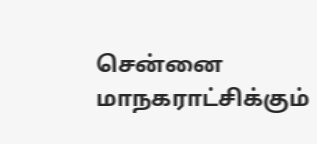சென்னை மாநகராட்சிக்கும்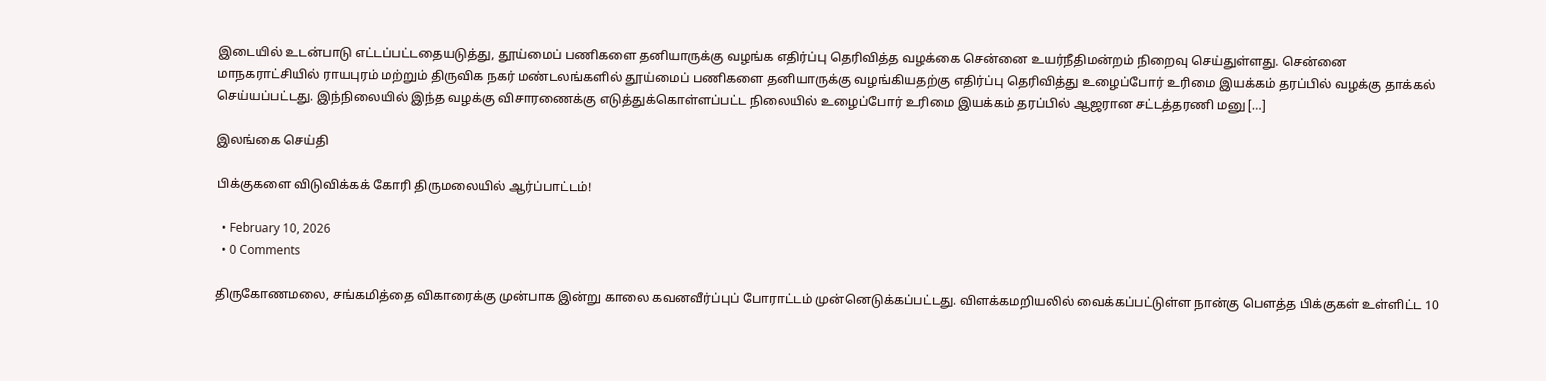இடையில் உடன்பாடு எட்டப்பட்டதையடுத்து, தூய்மைப் பணிகளை தனியாருக்கு வழங்க எதிர்ப்பு தெரிவித்த வழக்கை சென்னை உயர்நீதிமன்றம் நிறைவு செய்துள்ளது. சென்னை மாநகராட்சியில் ராயபுரம் மற்றும் திருவிக நகர் மண்டலங்களில் தூய்மைப் பணிகளை தனியாருக்கு வழங்கியதற்கு எதிர்ப்பு தெரிவித்து உழைப்போர் உரிமை இயக்கம் தரப்பில் வழக்கு தாக்கல் செய்யப்பட்டது. இந்நிலையில் இந்த வழக்கு விசாரணைக்கு எடுத்துக்கொள்ளப்பட்ட நிலையில் உழைப்போர் உரிமை இயக்கம் தரப்பில் ஆஜரான சட்டத்தரணி மனு […]

இலங்கை செய்தி

பிக்குகளை விடுவிக்கக் கோரி திருமலையில் ஆர்ப்பாட்டம்!

  • February 10, 2026
  • 0 Comments

திருகோணமலை, சங்கமித்தை விகாரைக்கு முன்பாக இன்று காலை கவனவீர்ப்புப் போராட்டம் முன்னெடுக்கப்பட்டது. விளக்கமறியலில் வைக்கப்பட்டுள்ள நான்கு பௌத்த பிக்குகள் உள்ளிட்ட 10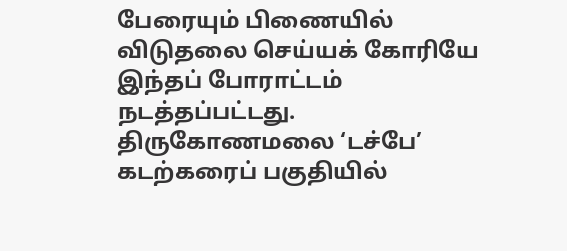பேரையும் பிணையில் விடுதலை செய்யக் கோரியே இந்தப் போராட்டம் நடத்தப்பட்டது. திருகோணமலை ‘டச்பே’ கடற்கரைப் பகுதியில்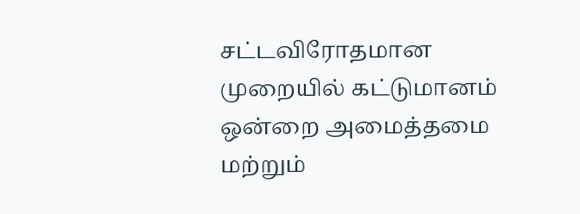சட்டவிரோதமான முறையில் கட்டுமானம் ஒன்றை அமைத்தமை மற்றும்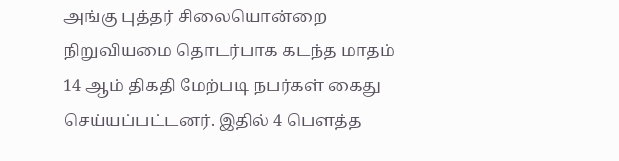அங்கு புத்தர் சிலையொன்றை நிறுவியமை தொடர்பாக கடந்த மாதம் 14 ஆம் திகதி மேற்படி நபர்கள் கைது செய்யப்பட்டனர். இதில் 4 பௌத்த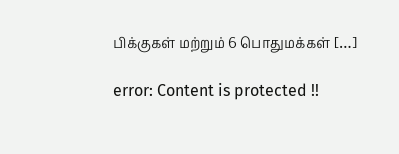பிக்குகள் மற்றும் 6 பொதுமக்கள் […]

error: Content is protected !!